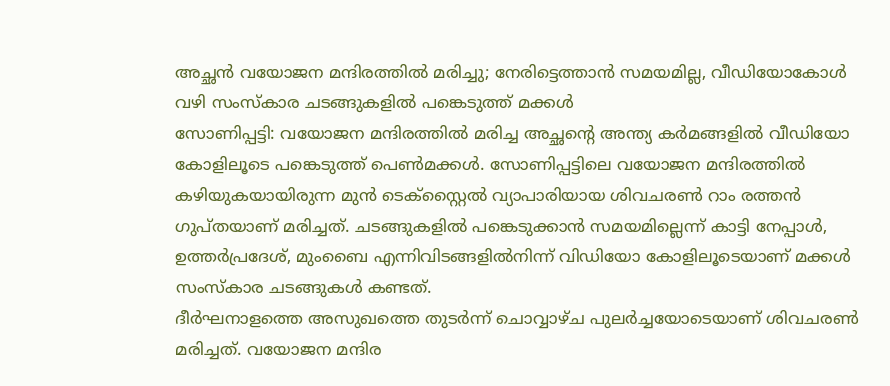അച്ഛൻ വയോജന മന്ദിരത്തിൽ മരിച്ചു; നേരിട്ടെത്താൻ സമയമില്ല, വീഡിയോകോൾ വഴി സംസ്കാര ചടങ്ങുകളിൽ പങ്കെടുത്ത് മക്കൾ
സോണിപ്പട്ടി: വയോജന മന്ദിരത്തിൽ മരിച്ച അച്ഛന്റെ അന്ത്യ കർമങ്ങളിൽ വീഡിയോ കോളിലൂടെ പങ്കെടുത്ത് പെൺമക്കൾ. സോണിപ്പട്ടിലെ വയോജന മന്ദിരത്തിൽ കഴിയുകയായിരുന്ന മുൻ ടെക്സ്റ്റൈൽ വ്യാപാരിയായ ശിവചരൺ റാം രത്തൻ ഗുപ്തയാണ് മരിച്ചത്. ചടങ്ങുകളിൽ പങ്കെടുക്കാൻ സമയമില്ലെന്ന് കാട്ടി നേപ്പാൾ, ഉത്തർപ്രദേശ്, മുംബൈ എന്നിവിടങ്ങളിൽനിന്ന് വിഡിയോ കോളിലൂടെയാണ് മക്കൾ സംസ്കാര ചടങ്ങുകൾ കണ്ടത്.
ദീർഘനാളത്തെ അസുഖത്തെ തുടർന്ന് ചൊവ്വാഴ്ച പുലർച്ചയോടെയാണ് ശിവചരൺ മരിച്ചത്. വയോജന മന്ദിര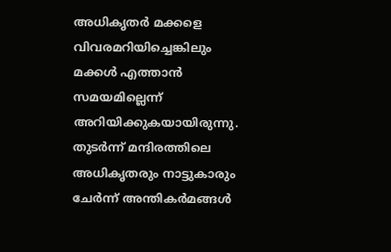അധികൃതർ മക്കളെ വിവരമറിയിച്ചെങ്കിലും മക്കൾ എത്താൻ സമയമില്ലെന്ന് അറിയിക്കുകയായിരുന്നു. തുടർന്ന് മന്ദിരത്തിലെ അധികൃതരും നാട്ടുകാരും ചേർന്ന് അന്തികർമങ്ങൾ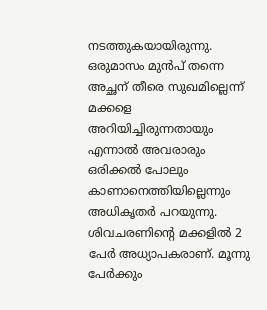നടത്തുകയായിരുന്നു. ഒരുമാസം മുൻപ് തന്നെ അച്ഛന് തീരെ സുഖമില്ലെന്ന് മക്കളെ അറിയിച്ചിരുന്നതായും എന്നാൽ അവരാരും ഒരിക്കൽ പോലും കാണാനെത്തിയില്ലെന്നും അധികൃതർ പറയുന്നു.
ശിവചരണിന്റെ മക്കളിൽ 2 പേർ അധ്യാപകരാണ്. മൂന്നു പേർക്കും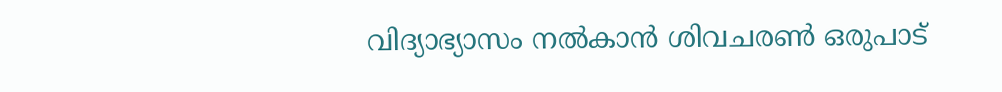വിദ്യാഭ്യാസം നൽകാൻ ശിവചരൺ ഒരുപാട്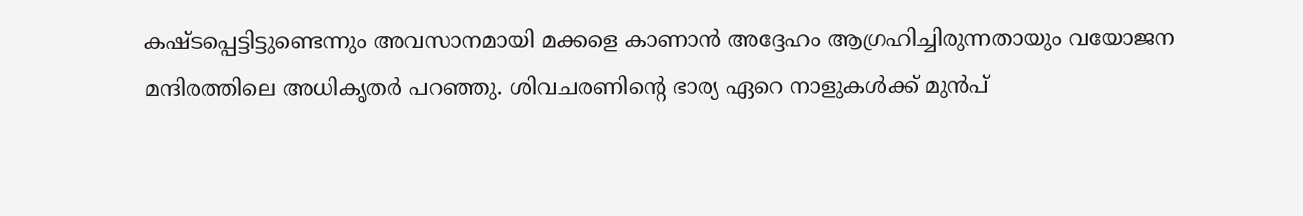കഷ്ടപ്പെട്ടിട്ടുണ്ടെന്നും അവസാനമായി മക്കളെ കാണാൻ അദ്ദേഹം ആഗ്രഹിച്ചിരുന്നതായും വയോജന മന്ദിരത്തിലെ അധികൃതർ പറഞ്ഞു. ശിവചരണിന്റെ ഭാര്യ ഏറെ നാളുകൾക്ക് മുൻപ്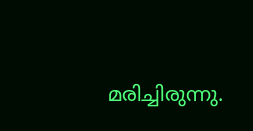മരിച്ചിരുന്നു.